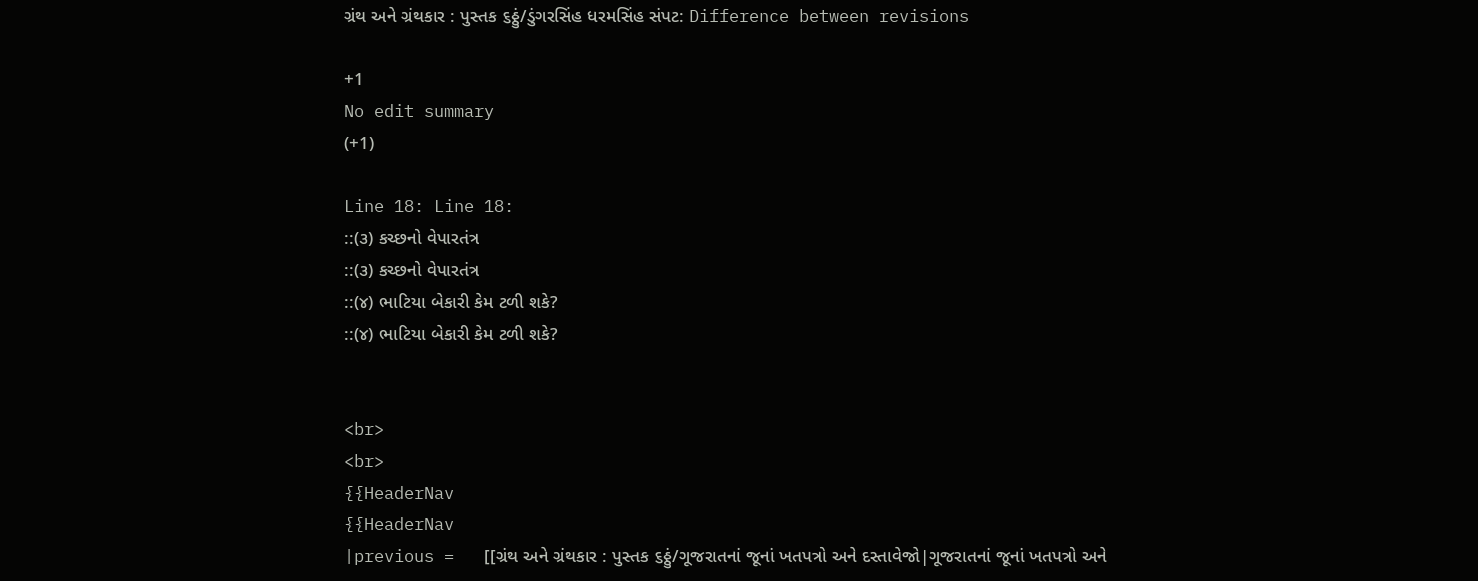ગ્રંથ અને ગ્રંથકાર : પુસ્તક ૬ઠ્ઠું/ડુંગરસિંહ ધરમસિંહ સંપટ: Difference between revisions

+1
No edit summary
(+1)

Line 18: Line 18:
::(૩) કચ્છનો વેપારતંત્ર
::(૩) કચ્છનો વેપારતંત્ર
::(૪) ભાટિયા બેકારી કેમ ટળી શકે?
::(૪) ભાટિયા બેકારી કેમ ટળી શકે?


<br>
<br>
{{HeaderNav
{{HeaderNav
|previous =   [[ગ્રંથ અને ગ્રંથકાર : પુસ્તક ૬ઠ્ઠું/ગૂજરાતનાં જૂનાં ખતપત્રો અને દસ્તાવેજો|ગૂજરાતનાં જૂનાં ખતપત્રો અને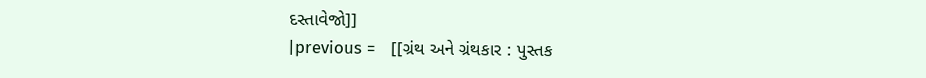દસ્તાવેજો]]
|previous =   [[ગ્રંથ અને ગ્રંથકાર : પુસ્તક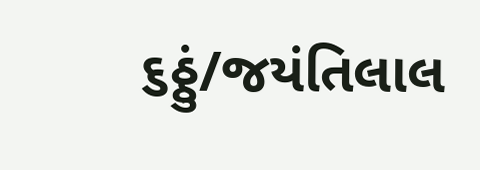૬ઠ્ઠું/જયંતિલાલ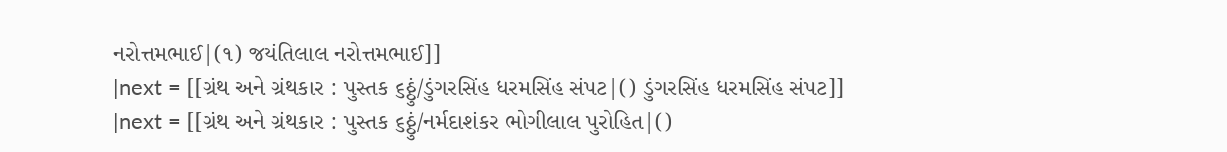નરોત્તમભાઈ|(૧) જયંતિલાલ નરોત્તમભાઈ]]
|next = [[ગ્રંથ અને ગ્રંથકાર : પુસ્તક ૬ઠ્ઠું/ડુંગરસિંહ ધરમસિંહ સંપટ|() ડુંગરસિંહ ધરમસિંહ સંપટ]]
|next = [[ગ્રંથ અને ગ્રંથકાર : પુસ્તક ૬ઠ્ઠું/નર્મદાશંકર ભોગીલાલ પુરોહિત|()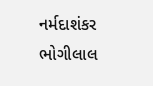નર્મદાશંકર ભોગીલાલ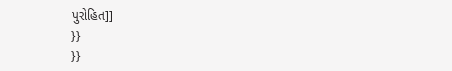પુરોહિત]]
}}
}}